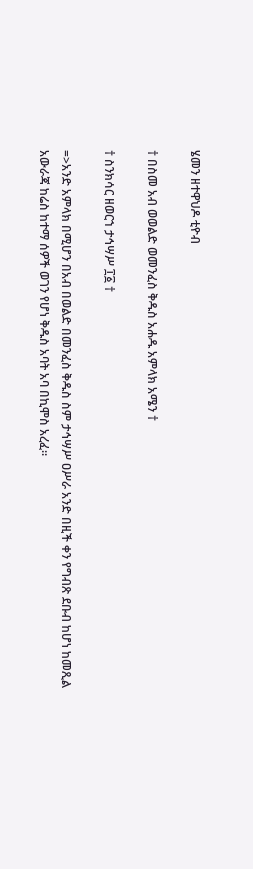ሄመን ዘተዋህዶ ቲዮብ

† በስመ አብ ወወልድ ወመንፈስ ቅዱስ አሐዱ አምላክ አሜን †

† ስንክሳር ዘወርኀ ታኅሣሥ ፲፩ †

=>አንድ አምላክ በሚሆን በአብ በወልድ በመንፈስ ቅዱስ ስም ታኅሣሥ ዐሥራ አንድ በዚች ቀን የግብጽ ደቡብ ከሆነ ከመጺል አውራጃ ከሬስ ከተማ ሰዎች ወገን የሆነ ቅዱስ አባት አባ በኪሞስ አረፈ።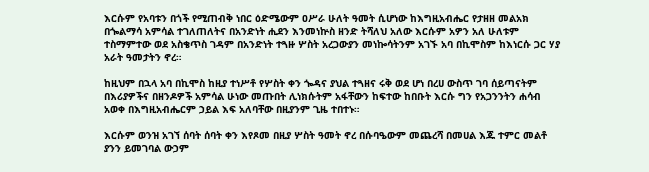እርሱም የአባቱን በጎች የሚጠብቅ ነበር ዕድሜውም ዐሥራ ሁለት ዓመት ሲሆነው ከእግዚአብሔር የታዘዘ መልአክ በጐልማሳ አምሳል ተገለጠለትና በአንድነት ሒደን እንመነኵስ ዘንድ ትሻለህ አለው እርሱም አዎን አለ ሁለቱም ተስማምተው ወደ አስቄጥስ ገዳም በአንድነት ተጓዙ ሦስት አረጋውያን መነኰሳትንም አገኙ አባ በኪሞስም ከእነርሱ ጋር ሃያ አራት ዓመታትን ኖረ።

ከዚህም በኋላ አባ በኪሞስ ከዚያ ተነሥቶ የሦስት ቀን ጐዳና ያህል ተጓዘና ሩቅ ወደ ሆነ በረሀ ውስጥ ገባ ሰይጣናትም በእሪያዎችና በዘንዶዎች አምሳል ሁነው መጡበት ሊነክሱትም አፋቸውን ከፍተው ከበቡት እርሱ ግን የአጋንንትን ሐሳብ አወቀ በእግዚአብሔርም ኃይል እፍ አለባቸው በዚያንም ጊዜ ተበተኑ።

እርሱም ወንዝ አገኘ ሰባት ሰባት ቀን እየጾመ በዚያ ሦስት ዓመት ኖረ በሱባዔውም መጨረሻ በመሀል እጁ ተምር መልቶ ያንን ይመገባል ውኃም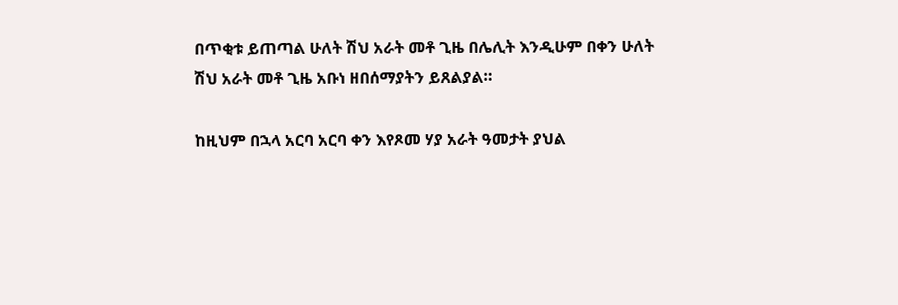በጥቂቱ ይጠጣል ሁለት ሽህ አራት መቶ ጊዜ በሌሊት እንዲሁም በቀን ሁለት ሽህ አራት መቶ ጊዜ አቡነ ዘበሰማያትን ይጸልያል።

ከዚህም በኋላ አርባ አርባ ቀን እየጾመ ሃያ አራት ዓመታት ያህል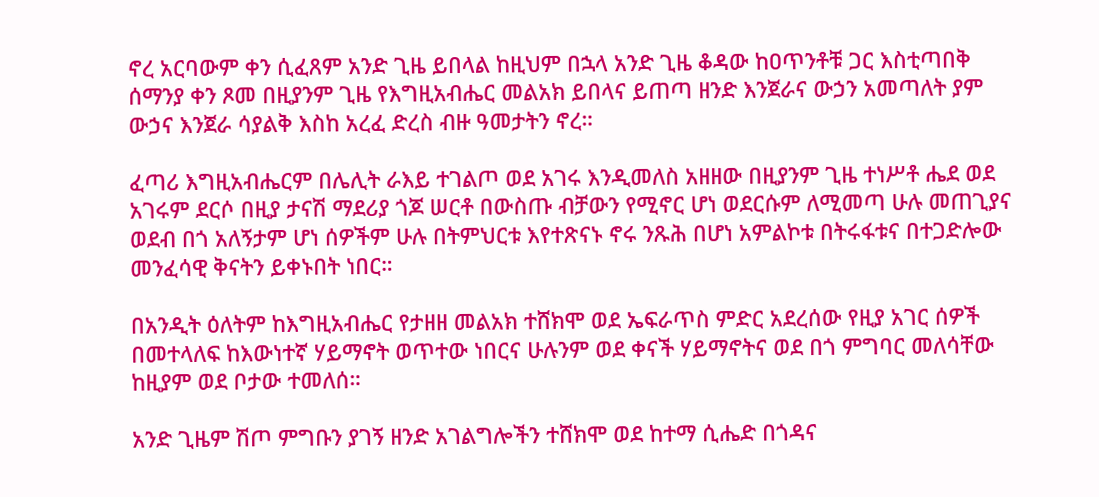ኖረ አርባውም ቀን ሲፈጸም አንድ ጊዜ ይበላል ከዚህም በኋላ አንድ ጊዜ ቆዳው ከዐጥንቶቹ ጋር እስቲጣበቅ ሰማንያ ቀን ጾመ በዚያንም ጊዜ የእግዚአብሔር መልአክ ይበላና ይጠጣ ዘንድ እንጀራና ውኃን አመጣለት ያም ውኃና እንጀራ ሳያልቅ እስከ አረፈ ድረስ ብዙ ዓመታትን ኖረ።

ፈጣሪ እግዚአብሔርም በሌሊት ራእይ ተገልጦ ወደ አገሩ እንዲመለስ አዘዘው በዚያንም ጊዜ ተነሥቶ ሔደ ወደ አገሩም ደርሶ በዚያ ታናሽ ማደሪያ ጎጆ ሠርቶ በውስጡ ብቻውን የሚኖር ሆነ ወደርሱም ለሚመጣ ሁሉ መጠጊያና ወደብ በጎ አለኝታም ሆነ ሰዎችም ሁሉ በትምህርቱ እየተጽናኑ ኖሩ ንጹሕ በሆነ አምልኮቱ በትሩፋቱና በተጋድሎው መንፈሳዊ ቅናትን ይቀኑበት ነበር።

በአንዲት ዕለትም ከእግዚአብሔር የታዘዘ መልአክ ተሸክሞ ወደ ኤፍራጥስ ምድር አደረሰው የዚያ አገር ሰዎች በመተላለፍ ከእውነተኛ ሃይማኖት ወጥተው ነበርና ሁሉንም ወደ ቀናች ሃይማኖትና ወደ በጎ ምግባር መለሳቸው ከዚያም ወደ ቦታው ተመለሰ።

አንድ ጊዜም ሽጦ ምግቡን ያገኝ ዘንድ አገልግሎችን ተሸክሞ ወደ ከተማ ሲሔድ በጎዳና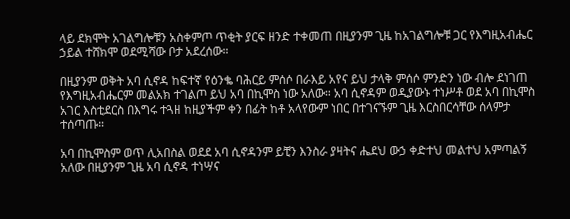ላይ ደክሞት አገልግሎቹን አስቀምጦ ጥቂት ያርፍ ዘንድ ተቀመጠ በዚያንም ጊዜ ከአገልግሎቹ ጋር የእግዚአብሔር ኃይል ተሸክሞ ወደሚሻው ቦታ አደረሰው።

በዚያንም ወቅት አባ ሲኖዳ ከፍተኛ የዕንቈ ባሕርይ ምሰሶ በራእይ አየና ይህ ታላቅ ምሰሶ ምንድን ነው ብሎ ደነገጠ የእግዚአብሔርም መልአክ ተገልጦ ይህ አባ በኪሞስ ነው አለው። አባ ሲኖዳም ወዲያውኑ ተነሥቶ ወደ አባ በኪሞስ አገር እስቲደርስ በእግሩ ተጓዘ ከዚያችም ቀን በፊት ከቶ አላየውም ነበር በተገናኙም ጊዜ እርስበርሳቸው ሰላምታ ተሰጣጡ።

አባ በኪሞስም ወጥ ሊአበስል ወደደ አባ ሲኖዳንም ይቺን እንስራ ያዛትና ሔደህ ውኃ ቀድተህ መልተህ አምጣልኝ አለው በዚያንም ጊዜ አባ ሲኖዳ ተነሣና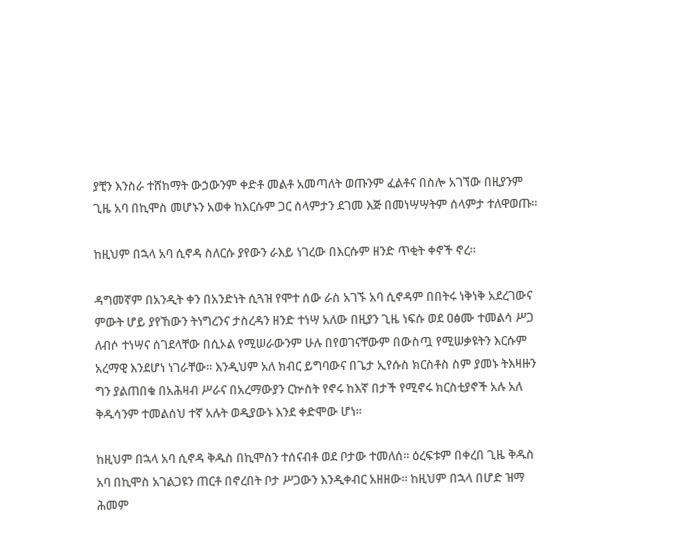ያቺን እንስራ ተሸከማት ውኃውንም ቀድቶ መልቶ አመጣለት ወጡንም ፈልቶና በስሎ አገኘው በዚያንም ጊዜ አባ በኪሞስ መሆኑን አወቀ ከእርሱም ጋር ሰላምታን ደገመ እጅ በመነሣሣትም ሰላምታ ተለዋወጡ።

ከዚህም በኋላ አባ ሲኖዳ ስለርሱ ያየውን ራእይ ነገረው በእርሱም ዘንድ ጥቂት ቀኖች ኖረ።

ዳግመኛም በአንዲት ቀን በአንድነት ሲጓዝ የሞተ ሰው ራስ አገኙ አባ ሲኖዳም በበትሩ ነቅነቅ አደረገውና ምውት ሆይ ያየኸውን ትነግረንና ታስረዳን ዘንድ ተነሣ አለው በዚያን ጊዜ ነፍሱ ወደ ዐፅሙ ተመልሳ ሥጋ ለብሶ ተነሣና ሰገደላቸው በሲኦል የሚሠራውንም ሁሉ በየወገናቸውም በውስጧ የሚሠቃዩትን እርሱም አረማዊ እንደሆነ ነገራቸው። እንዲህም አለ ክብር ይግባውና በጌታ ኢየሱስ ክርስቶስ ስም ያመኑ ትእዛዙን ግን ያልጠበቁ በአሕዛብ ሥራና በአረማውያን ርኵስት የኖሩ ከእኛ በታች የሚኖሩ ክርስቲያኖች አሉ አለ ቅዱሳንም ተመልሰህ ተኛ አሉት ወዲያውኑ እንደ ቀድሞው ሆነ።

ከዚህም በኋላ አባ ሲኖዳ ቅዱስ በኪሞስን ተሰናብቶ ወደ ቦታው ተመለሰ። ዕረፍቱም በቀረበ ጊዜ ቅዱስ አባ በኪሞስ አገልጋዩን ጠርቶ በኖረበት ቦታ ሥጋውን እንዲቀብር አዘዘው። ከዚህም በኋላ በሆድ ዝማ ሕመም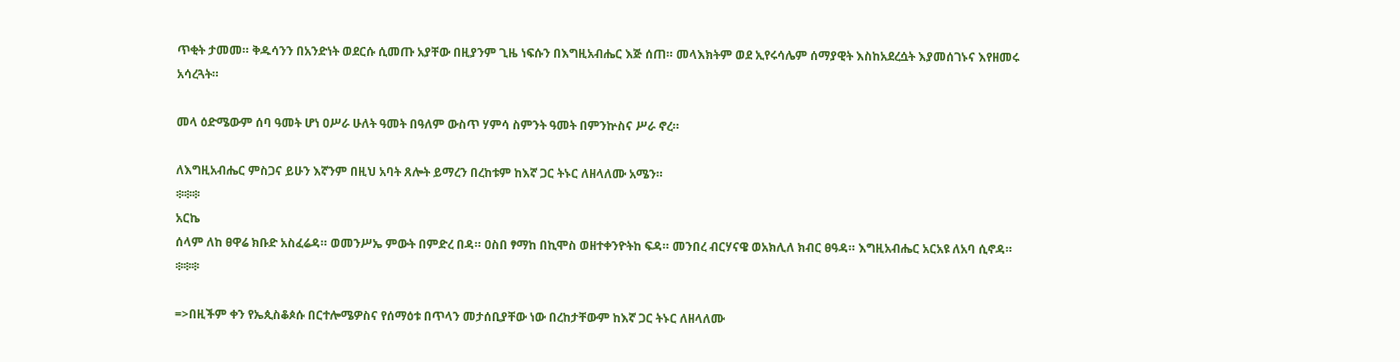ጥቂት ታመመ። ቅዱሳንን በአንድነት ወደርሱ ሲመጡ አያቸው በዚያንም ጊዜ ነፍሱን በእግዚአብሔር እጅ ሰጠ። መላእክትም ወደ ኢየሩሳሌም ሰማያዊት እስከአደረሷት እያመሰገኑና እየዘመሩ አሳረጓት።

መላ ዕድሜውም ሰባ ዓመት ሆነ ዐሥራ ሁለት ዓመት በዓለም ውስጥ ሃምሳ ስምንት ዓመት በምንኵስና ሥራ ኖረ።

ለእግዚአብሔር ምስጋና ይሁን እኛንም በዚህ አባት ጸሎት ይማረን በረከቱም ከእኛ ጋር ትኑር ለዘላለሙ አሜን።
፨፨፨
አርኬ
ሰላም ለከ ፀዋሬ ክቡድ አስፈሬዳ። ወመንሥኤ ምውት በምድረ በዳ። ዐስበ ፃማከ በኪሞስ ወዘተቀንዮትከ ፍዳ። መንበረ ብርሃናዌ ወአክሊለ ክብር ፀዓዳ። እግዚአብሔር አርአዩ ለአባ ሲኖዳ።
፨፨፨

=>በዚችም ቀን የኤጲስቆጶሱ በርተሎሜዎስና የሰማዕቱ በጥላን መታሰቢያቸው ነው በረከታቸውም ከእኛ ጋር ትኑር ለዘላለሙ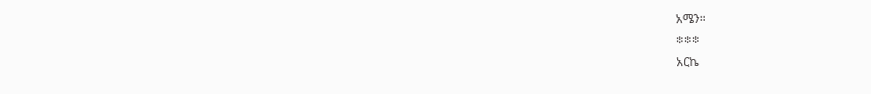አሜን።
፨፨፨
አርኬ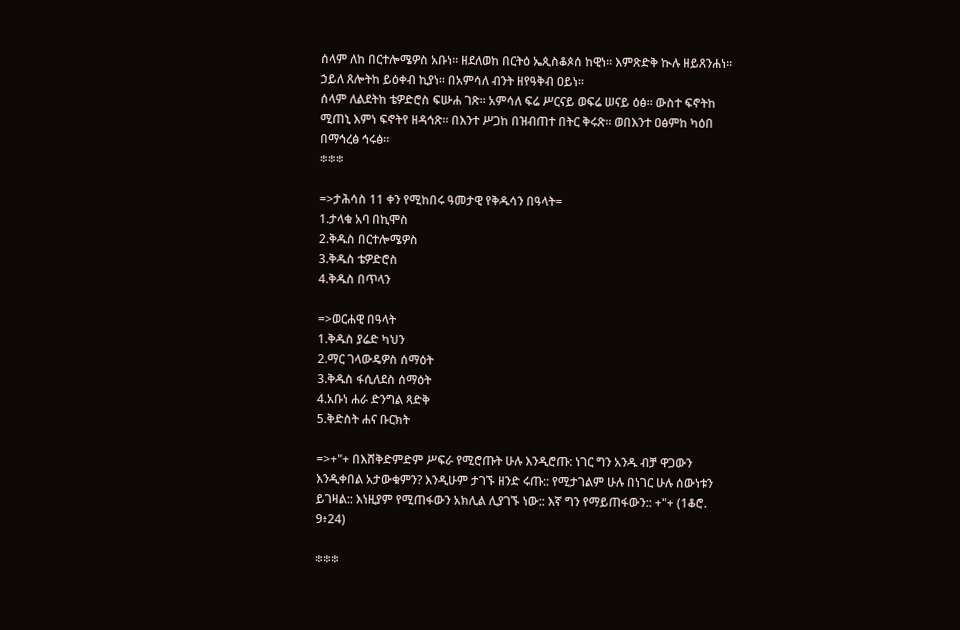ሰላም ለከ በርተሎሜዎስ አቡነ። ዘደለወከ በርትዕ ኤጲስቆጶሰ ከዊነ። እምጽድቅ ኲሉ ዘይጸንሐነ። ኃይለ ጸሎትከ ይዕቀብ ኪያነ። በአምሳለ ብንት ዘየዓቅብ ዐይነ።
ሰላም ለልደትከ ቴዎድሮስ ፍሡሐ ገጽ። አምሳለ ፍሬ ሥርናይ ወፍሬ ሠናይ ዕፅ። ውስተ ፍኖትከ ሚጠኒ እምነ ፍኖትየ ዘዳኅጽ። በእንተ ሥጋከ በዝብጠተ በትር ቅሩጽ። ወበእንተ ዐፅምከ ካዕበ በማኅረፅ ኅሩፅ።
፨፨፨

=>ታሕሳስ 11 ቀን የሚከበሩ ዓመታዊ የቅዱሳን በዓላት=
1.ታላቁ አባ በኪሞስ
2.ቅዱስ በርተሎሜዎስ
3.ቅዱስ ቴዎድሮስ
4.ቅዱስ በጥላን

=>ወርሐዊ በዓላት
1.ቅዱስ ያሬድ ካህን
2.ማር ገላውዴዎስ ሰማዕት
3.ቅዱስ ፋሲለደስ ሰማዕት
4.አቡነ ሐራ ድንግል ጻድቅ
5.ቅድስት ሐና ቡርክት

=>+"+ በእሸቅድምድም ሥፍራ የሚሮጡት ሁሉ እንዲሮጡ: ነገር ግን አንዱ ብቻ ዋጋውን እንዲቀበል አታውቁምን? እንዲሁም ታገኙ ዘንድ ሩጡ:: የሚታገልም ሁሉ በነገር ሁሉ ሰውነቱን ይገዛል:: እነዚያም የሚጠፋውን አክሊል ሊያገኙ ነው:: እኛ ግን የማይጠፋውን:: +"+ (1ቆሮ. 9፥24)

፨፨፨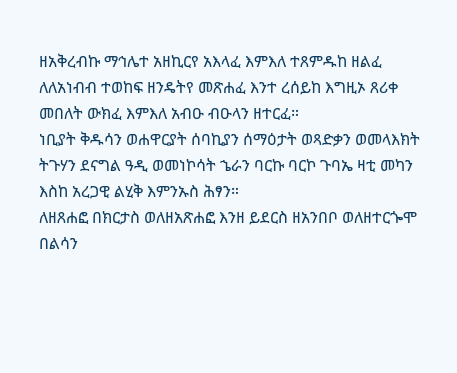ዘአቅረብኩ ማኅሌተ አዘኪርየ አእላፈ እምእለ ተጸምዱከ ዘልፈ ለለአነብብ ተወከፍ ዘንዴትየ መጽሐፈ እንተ ረሰይከ እግዚኦ ጸሪቀ መበለት ውክፈ እምእለ አብዑ ብዑላን ዘተርፈ።
ነቢያት ቅዱሳን ወሐዋርያት ሰባኪያን ሰማዕታት ወጻድቃን ወመላእክት ትጉሃን ደናግል ዓዲ ወመነኮሳት ኄራን ባርኩ ባርኮ ጉባኤ ዛቲ መካን እስከ አረጋዊ ልሂቅ እምንኡስ ሕፃን።
ለዘጸሐፎ በክርታስ ወለዘአጽሐፎ እንዘ ይደርስ ዘአንበቦ ወለዘተርጐሞ በልሳን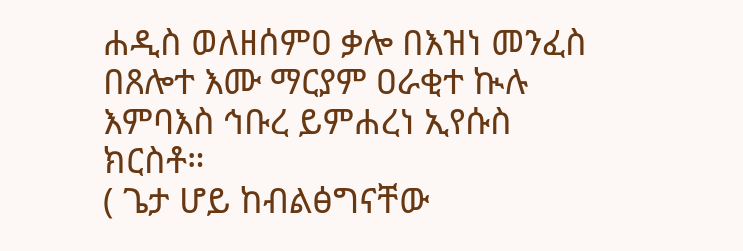ሐዲስ ወለዘሰምዐ ቃሎ በእዝነ መንፈስ በጸሎተ እሙ ማርያም ዐራቂተ ኲሉ እምባእስ ኅቡረ ይምሐረነ ኢየሱስ ክርስቶ።
( ጌታ ሆይ ከብልፅግናቸው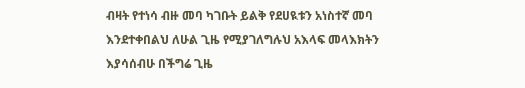ብዛት የተነሳ ብዙ መባ ካገቡት ይልቅ የደሀዪቱን አነስተኛ መባ እንደተቀበልህ ለሁል ጊዜ የሚያገለግሉህ አእላፍ መላእክትን እያሳሰብሁ በችግሬ ጊዜ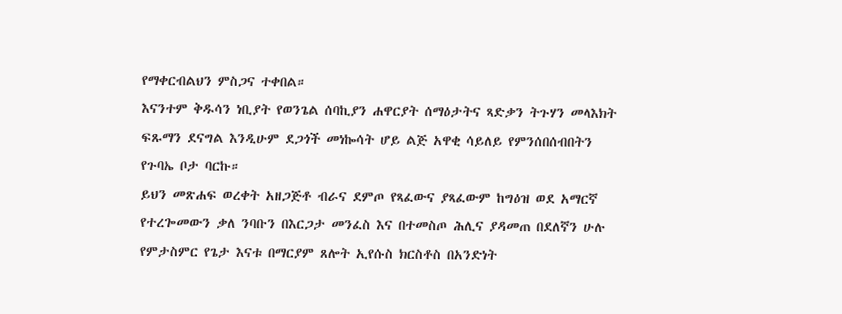የማቀርብልህን ምስጋና ተቀበል።
እናንተም ቅዱሳን ነቢያት የወንጌል ሰባኪያን ሐዋርያት ሰማዕታትና ጻድቃን ትጉሃን መላእክት ፍጹማን ደናግል እንዲሁም ደጋጎች መነኰሳት ሆይ ልጅ አዋቂ ሳይለይ የምንሰበሰብበትን የጉባኤ ቦታ ባርኩ።
ይህን መጽሐፍ ወረቀት አዘጋጅቶ ብራና ደምጦ የጻፈውና ያጻፈውም ከግዕዝ ወደ አማርኛ የተረጐመውን ቃለ ንባቡን በእርጋታ መንፈስ እና በተመስጦ ሕሊና ያዳመጠ በደለኛን ሁሉ የምታስምር የጌታ እናቱ በማርያም ጸሎት ኢየሱስ ክርስቶስ በአንድነት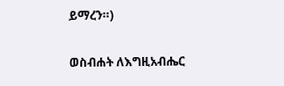ይማረን።)

ወስብሐት ለእግዚአብሔር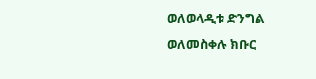ወለወላዲቱ ድንግል
ወለመስቀሉ ክቡር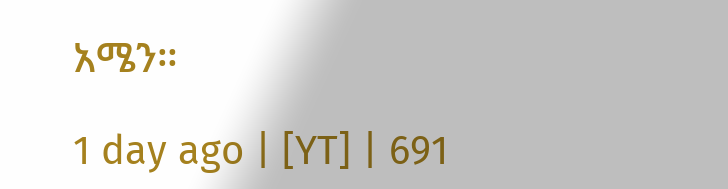አሜን።

1 day ago | [YT] | 691